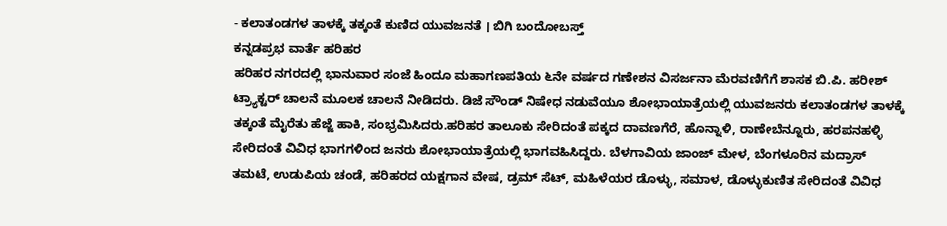- ಕಲಾತಂಡಗಳ ತಾಳಕ್ಕೆ ತಕ್ಕಂತೆ ಕುಣಿದ ಯುವಜನತೆ । ಬಿಗಿ ಬಂದೋಬಸ್ತ್
ಕನ್ನಡಪ್ರಭ ವಾರ್ತೆ ಹರಿಹರ
ಹರಿಹರ ನಗರದಲ್ಲಿ ಭಾನುವಾರ ಸಂಜೆ ಹಿಂದೂ ಮಹಾಗಣಪತಿಯ ೬ನೇ ವರ್ಷದ ಗಣೇಶನ ವಿಸರ್ಜನಾ ಮೆರವಣಿಗೆಗೆ ಶಾಸಕ ಬಿ.ಪಿ. ಹರೀಶ್ ಟ್ರ್ಯಾಕ್ಟರ್ ಚಾಲನೆ ಮೂಲಕ ಚಾಲನೆ ನೀಡಿದರು. ಡಿಜೆ ಸೌಂಡ್ ನಿಷೇಧ ನಡುವೆಯೂ ಶೋಭಾಯಾತ್ರೆಯಲ್ಲಿ ಯುವಜನರು ಕಲಾತಂಡಗಳ ತಾಳಕ್ಕೆ ತಕ್ಕಂತೆ ಮೈರೆತು ಹೆಜ್ಜೆ ಹಾಕಿ, ಸಂಭ್ರಮಿಸಿದರು.ಹರಿಹರ ತಾಲೂಕು ಸೇರಿದಂತೆ ಪಕ್ಕದ ದಾವಣಗೆರೆ, ಹೊನ್ನಾಳಿ, ರಾಣೇಬೆನ್ನೂರು, ಹರಪನಹಳ್ಳಿ ಸೇರಿದಂತೆ ವಿವಿಧ ಭಾಗಗಳಿಂದ ಜನರು ಶೋಭಾಯಾತ್ರೆಯಲ್ಲಿ ಭಾಗವಹಿಸಿದ್ದರು. ಬೆಳಗಾವಿಯ ಜಾಂಜ್ ಮೇಳ, ಬೆಂಗಳೂರಿನ ಮದ್ರಾಸ್ ತಮಟೆ, ಉಡುಪಿಯ ಚಂಡೆ, ಹರಿಹರದ ಯಕ್ಷಗಾನ ವೇಷ, ಡ್ರಮ್ ಸೆಟ್, ಮಹಿಳೆಯರ ಡೊಳ್ಳು, ಸಮಾಳ, ಡೊಳ್ಳುಕುಣಿತ ಸೇರಿದಂತೆ ವಿವಿಧ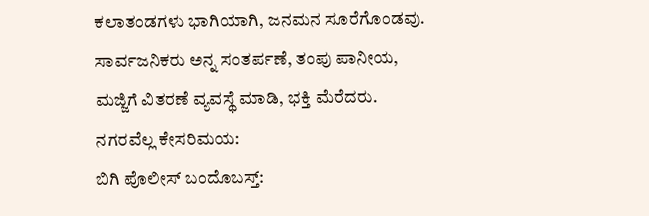ಕಲಾತಂಡಗಳು ಭಾಗಿಯಾಗಿ, ಜನಮನ ಸೂರೆಗೊಂಡವು. ಸಾರ್ವಜನಿಕರು ಅನ್ನ ಸಂತರ್ಪಣೆ, ತಂಪು ಪಾನೀಯ, ಮಜ್ಜಿಗೆ ವಿತರಣೆ ವ್ಯವಸ್ಥೆ ಮಾಡಿ, ಭಕ್ತಿ ಮೆರೆದರು.
ನಗರವೆಲ್ಲ ಕೇಸರಿಮಯ:
ಬಿಗಿ ಪೊಲೀಸ್ ಬಂದೊಬಸ್ತ್: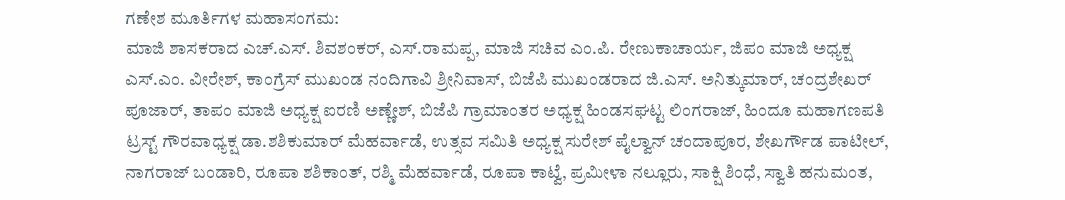ಗಣೇಶ ಮೂರ್ತಿಗಳ ಮಹಾಸಂಗಮ:
ಮಾಜಿ ಶಾಸಕರಾದ ಎಚ್.ಎಸ್. ಶಿವಶಂಕರ್, ಎಸ್.ರಾಮಪ್ಪ, ಮಾಜಿ ಸಚಿವ ಎಂ.ಪಿ. ರೇಣುಕಾಚಾರ್ಯ, ಜಿಪಂ ಮಾಜಿ ಅಧ್ಯಕ್ಷ ಎಸ್.ಎಂ. ವೀರೇಶ್, ಕಾಂಗ್ರೆಸ್ ಮುಖಂಡ ನಂದಿಗಾವಿ ಶ್ರೀನಿವಾಸ್, ಬಿಜೆಪಿ ಮುಖಂಡರಾದ ಜಿ.ಎಸ್. ಅನಿತ್ಕುಮಾರ್, ಚಂದ್ರಶೇಖರ್ ಪೂಜಾರ್, ತಾಪಂ ಮಾಜಿ ಅಧ್ಯಕ್ಷ ಐರಣಿ ಅಣ್ಣೇಶ್, ಬಿಜೆಪಿ ಗ್ರಾಮಾಂತರ ಅಧ್ಯಕ್ಷ ಹಿಂಡಸಘಟ್ಟ ಲಿಂಗರಾಜ್, ಹಿಂದೂ ಮಹಾಗಣಪತಿ ಟ್ರಸ್ಟ್ ಗೌರವಾಧ್ಯಕ್ಷ ಡಾ.ಶಶಿಕುಮಾರ್ ಮೆಹರ್ವಾಡೆ, ಉತ್ಸವ ಸಮಿತಿ ಅಧ್ಯಕ್ಷ ಸುರೇಶ್ ಪೈಲ್ವಾನ್ ಚಂದಾಪೂರ, ಶೇಖರ್ಗೌಡ ಪಾಟೀಲ್, ನಾಗರಾಜ್ ಬಂಡಾರಿ, ರೂಪಾ ಶಶಿಕಾಂತ್, ರಶ್ಮಿ ಮೆಹರ್ವಾಡೆ, ರೂಪಾ ಕಾಟ್ವೆ, ಪ್ರಮೀಳಾ ನಲ್ಲೂರು, ಸಾಕ್ಷಿ ಶಿಂಧೆ, ಸ್ವಾತಿ ಹನುಮಂತ,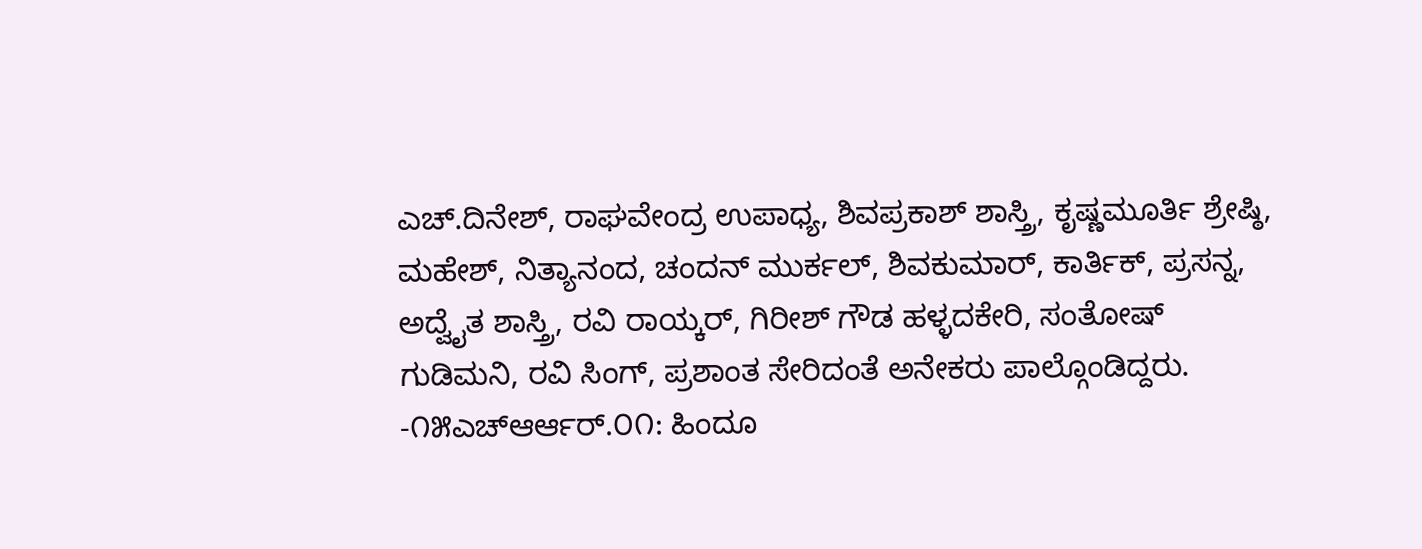ಎಚ್.ದಿನೇಶ್, ರಾಘವೇಂದ್ರ ಉಪಾಧ್ಯ, ಶಿವಪ್ರಕಾಶ್ ಶಾಸ್ತ್ರಿ, ಕೃಷ್ಣಮೂರ್ತಿ ಶ್ರೇಷ್ಠಿ, ಮಹೇಶ್, ನಿತ್ಯಾನಂದ, ಚಂದನ್ ಮುರ್ಕಲ್, ಶಿವಕುಮಾರ್, ಕಾರ್ತಿಕ್, ಪ್ರಸನ್ನ, ಅದ್ವೈತ ಶಾಸ್ತ್ರಿ, ರವಿ ರಾಯ್ಕರ್, ಗಿರೀಶ್ ಗೌಡ ಹಳ್ಳದಕೇರಿ, ಸಂತೋಷ್ ಗುಡಿಮನಿ, ರವಿ ಸಿಂಗ್, ಪ್ರಶಾಂತ ಸೇರಿದಂತೆ ಅನೇಕರು ಪಾಲ್ಗೊಂಡಿದ್ದರು.
-೧೫ಎಚ್ಆರ್ಆರ್.೦೧: ಹಿಂದೂ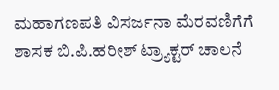ಮಹಾಗಣಪತಿ ವಿಸರ್ಜನಾ ಮೆರವಣಿಗೆಗೆ ಶಾಸಕ ಬಿ.ಪಿ.ಹರೀಶ್ ಟ್ರ್ಯಾಕ್ಟರ್ ಚಾಲನೆ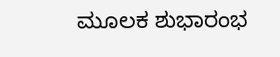ಮೂಲಕ ಶುಭಾರಂಭ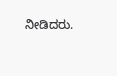ನೀಡಿದರು.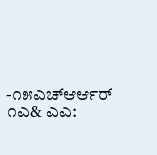-೧೫ಎಚ್ಆರ್ಆರ್ ೧ಎ& ಎಎ: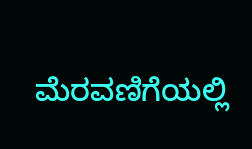ಮೆರವಣಿಗೆಯಲ್ಲಿ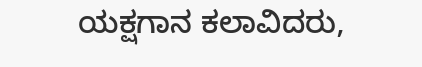ಯಕ್ಷಗಾನ ಕಲಾವಿದರು,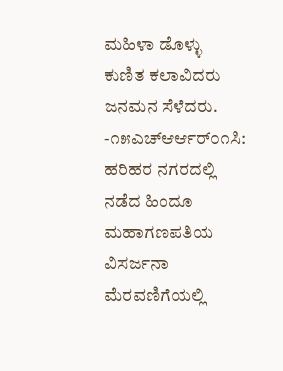ಮಹಿಳಾ ಡೊಳ್ಳು ಕುಣಿತ ಕಲಾವಿದರು ಜನಮನ ಸೆಳೆದರು. -೧೫ಎಚ್ಆರ್ಆರ್೦೧ಸಿ: ಹರಿಹರ ನಗರದಲ್ಲಿ ನಡೆದ ಹಿಂದೂ ಮಹಾಗಣಪತಿಯ ವಿಸರ್ಜನಾ ಮೆರವಣಿಗೆಯಲ್ಲಿ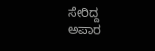ಸೇರಿದ್ದ ಅಪಾರ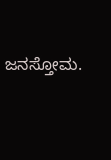ಜನಸ್ತೋಮ.